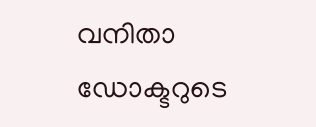വനിതാ ഡോക്ടറുടെ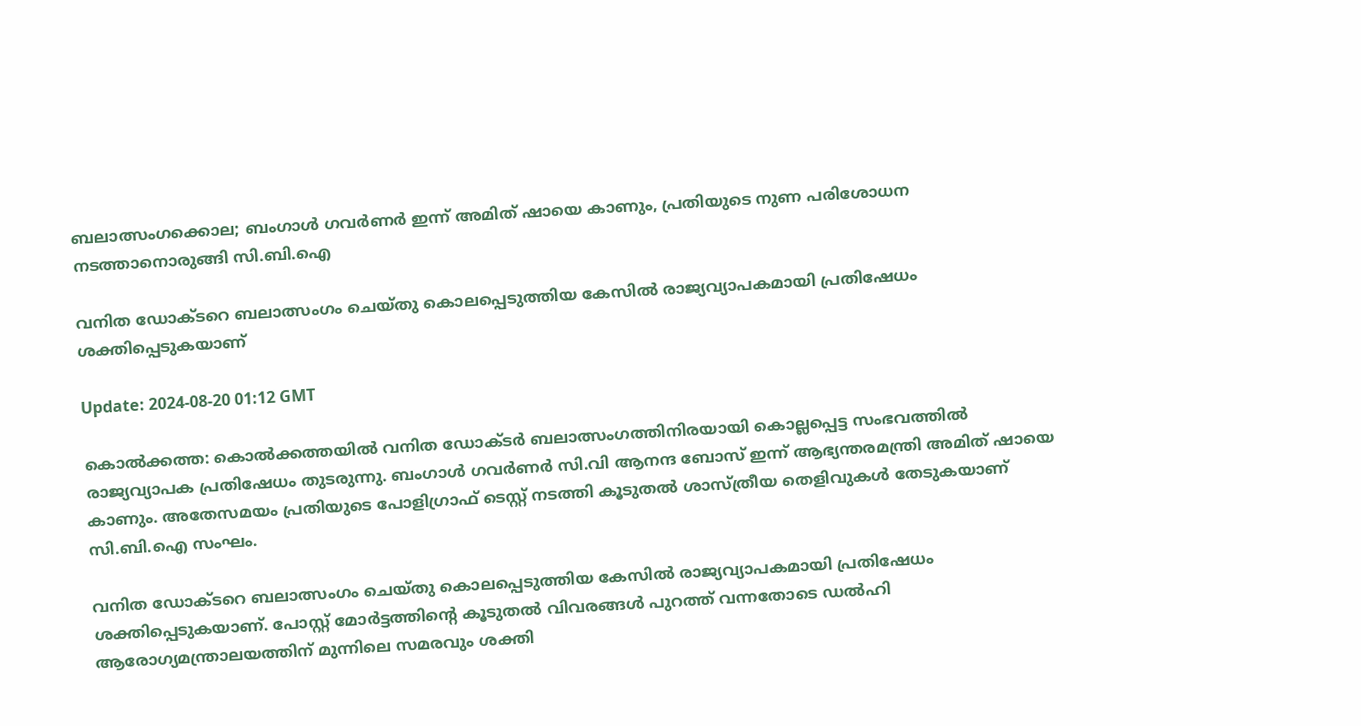ബലാത്സംഗക്കൊല; ബംഗാൾ ഗവർണർ ഇന്ന് അമിത് ഷായെ കാണും, പ്രതിയുടെ നുണ പരിശോധന നടത്താനൊരുങ്ങി സി.ബി.ഐ

വനിത ഡോക്ടറെ ബലാത്സംഗം ചെയ്തു കൊലപ്പെടുത്തിയ കേസിൽ രാജ്യവ്യാപകമായി പ്രതിഷേധം ശക്തിപ്പെടുകയാണ്

Update: 2024-08-20 01:12 GMT

കൊല്‍ക്കത്ത: കൊൽക്കത്തയിൽ വനിത ഡോക്ടർ ബലാത്സംഗത്തിനിരയായി കൊല്ലപ്പെട്ട സംഭവത്തിൽ രാജ്യവ്യാപക പ്രതിഷേധം തുടരുന്നു. ബംഗാൾ ഗവർണർ സി.വി ആനന്ദ ബോസ് ഇന്ന് ആഭ്യന്തരമന്ത്രി അമിത് ഷായെ കാണും. അതേസമയം പ്രതിയുടെ പോളിഗ്രാഫ് ടെസ്റ്റ് നടത്തി കൂടുതൽ ശാസ്ത്രീയ തെളിവുകൾ തേടുകയാണ് സി.ബി.ഐ സംഘം.

വനിത ഡോക്ടറെ ബലാത്സംഗം ചെയ്തു കൊലപ്പെടുത്തിയ കേസിൽ രാജ്യവ്യാപകമായി പ്രതിഷേധം ശക്തിപ്പെടുകയാണ്. പോസ്റ്റ് മോർട്ടത്തിന്‍റെ കൂടുതൽ വിവരങ്ങൾ പുറത്ത് വന്നതോടെ ഡൽഹി ആരോഗ്യമന്ത്രാലയത്തിന് മുന്നിലെ സമരവും ശക്തി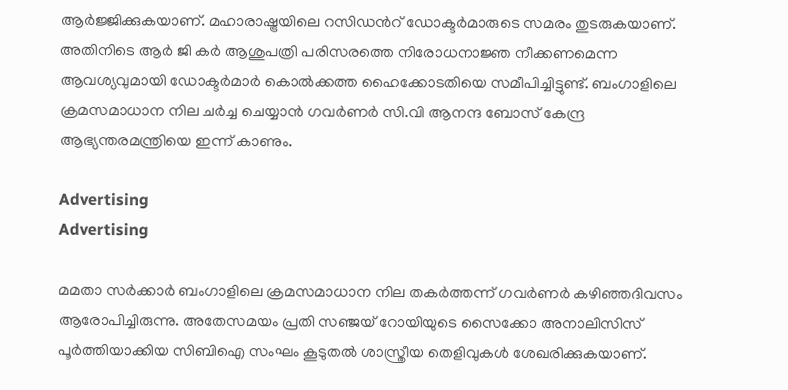ആർജ്ജിക്കുകയാണ്. മഹാരാഷ്ട്രയിലെ റസിഡന്‍റ് ഡോക്ടർമാരുടെ സമരം തുടരുകയാണ്. അതിനിടെ ആർ ജി കർ ആശുപത്രി പരിസരത്തെ നിരോധനാജ്ഞ നീക്കണമെന്ന ആവശ്യവുമായി ഡോക്ടർമാർ കൊല്‍ക്കത്ത ഹൈക്കോടതിയെ സമീപിച്ചിട്ടുണ്ട്. ബംഗാളിലെ ക്രമസമാധാന നില ചർച്ച ചെയ്യാൻ ഗവർണർ സി.വി ആനന്ദ ബോസ് കേന്ദ്ര ആഭ്യന്തരമന്ത്രിയെ ഇന്ന് കാണും.

Advertising
Advertising

മമതാ സർക്കാർ ബംഗാളിലെ ക്രമസമാധാന നില തകർത്തന്ന് ഗവർണർ കഴിഞ്ഞദിവസം ആരോപിച്ചിരുന്നു. അതേസമയം പ്രതി സഞ്ജയ് റോയിയുടെ സൈക്കോ അനാലിസിസ് പൂർത്തിയാക്കിയ സിബിഐ സംഘം കൂടുതൽ ശാസ്ത്രീയ തെളിവുകൾ ശേഖരിക്കുകയാണ്.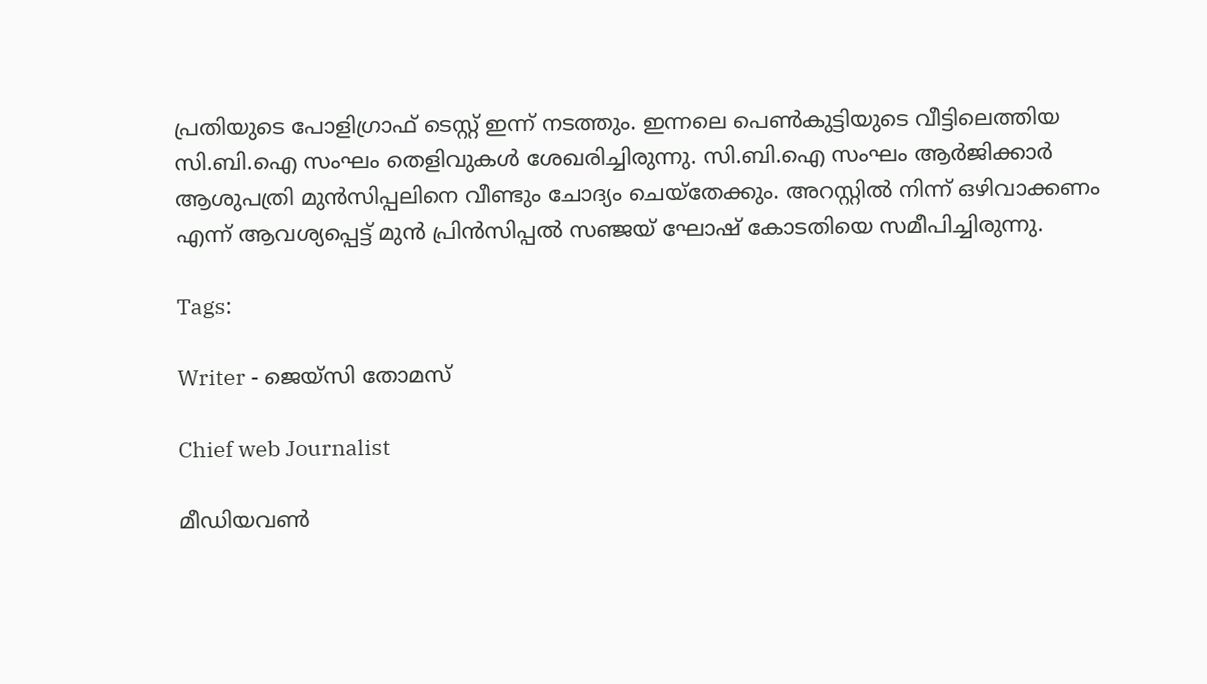പ്രതിയുടെ പോളിഗ്രാഫ് ടെസ്റ്റ് ഇന്ന് നടത്തും. ഇന്നലെ പെൺകുട്ടിയുടെ വീട്ടിലെത്തിയ സി.ബി.ഐ സംഘം തെളിവുകൾ ശേഖരിച്ചിരുന്നു. സി.ബി.ഐ സംഘം ആർജിക്കാർ ആശുപത്രി മുൻസിപ്പലിനെ വീണ്ടും ചോദ്യം ചെയ്തേക്കും. അറസ്റ്റിൽ നിന്ന് ഒഴിവാക്കണം എന്ന് ആവശ്യപ്പെട്ട് മുൻ പ്രിൻസിപ്പൽ സഞ്ജയ് ഘോഷ് കോടതിയെ സമീപിച്ചിരുന്നു.

Tags:

Writer - ജെയ്സി തോമസ്

Chief web Journalist

മീഡിയവൺ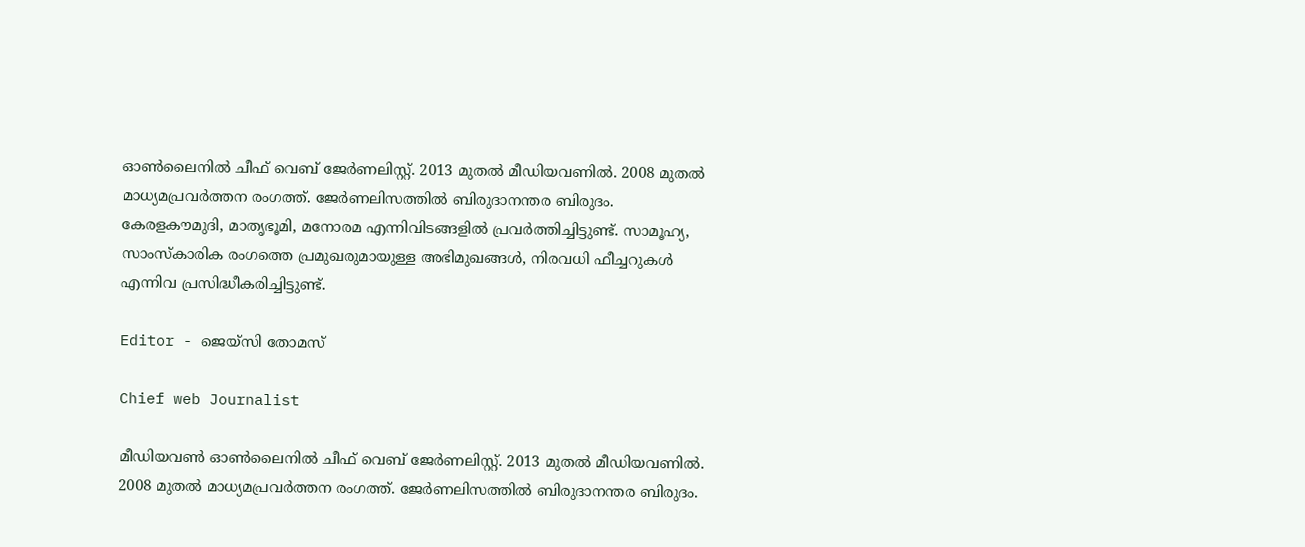ഓൺലൈനിൽ ചീഫ് വെബ് ജേർണലിസ്റ്റ്. 2013 മുതൽ മീഡിയവണിൽ. 2008 മുതൽ മാധ്യമപ്രവർത്തന രംഗത്ത്. ജേർണലിസത്തിൽ ബിരുദാനന്തര ബിരുദം. കേരളകൗമുദി, മാതൃഭൂമി, മനോരമ എന്നിവിടങ്ങളിൽ പ്രവർത്തിച്ചിട്ടുണ്ട്. സാമൂഹ്യ, സാംസ്‌കാരിക രംഗത്തെ പ്രമുഖരുമായുള്ള അഭിമുഖങ്ങൾ, നിരവധി ഫീച്ചറുകൾ എന്നിവ പ്രസിദ്ധീകരിച്ചിട്ടുണ്ട്.

Editor - ജെയ്സി തോമസ്

Chief web Journalist

മീഡിയവൺ ഓൺലൈനിൽ ചീഫ് വെബ് ജേർണലിസ്റ്റ്. 2013 മുതൽ മീഡിയവണിൽ. 2008 മുതൽ മാധ്യമപ്രവർത്തന രംഗത്ത്. ജേർണലിസത്തിൽ ബിരുദാനന്തര ബിരുദം.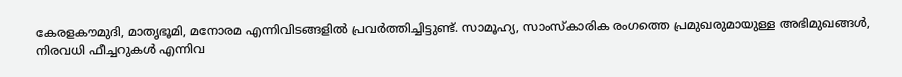കേരളകൗമുദി, മാതൃഭൂമി, മനോരമ എന്നിവിടങ്ങളിൽ പ്രവർത്തിച്ചിട്ടുണ്ട്. സാമൂഹ്യ, സാംസ്‌കാരിക രംഗത്തെ പ്രമുഖരുമായുള്ള അഭിമുഖങ്ങൾ, നിരവധി ഫീച്ചറുകൾ എന്നിവ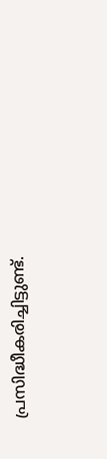പ്രസിദ്ധീകരിച്ചിട്ടുണ്ട്.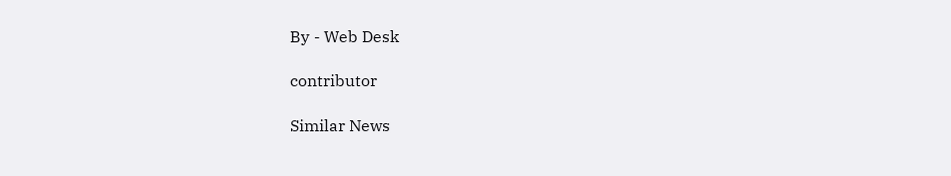By - Web Desk

contributor

Similar News